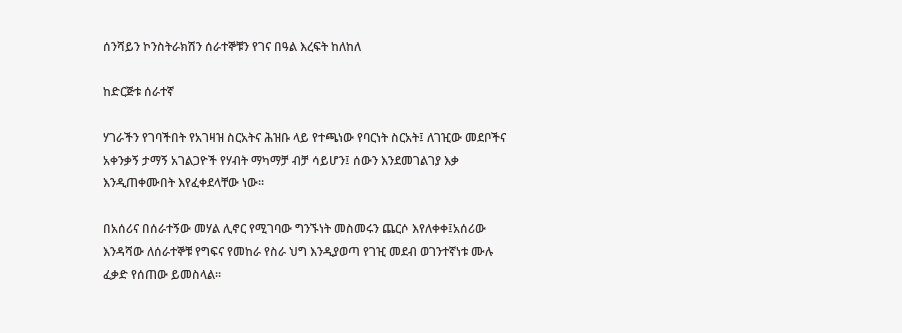ሰንሻይን ኮንስትራክሽን ሰራተኞቹን የገና በዓል እረፍት ከለከለ

ከድርጅቱ ሰራተኛ

ሃገራችን የገባችበት የአገዛዝ ስርአትና ሕዝቡ ላይ የተጫነው የባርነት ስርአት፤ ለገዢው መደቦችና አቀንቃኝ ታማኝ አገልጋዮች የሃብት ማካማቻ ብቻ ሳይሆን፤ ሰውን እንደመገልገያ እቃ እንዲጠቀሙበት እየፈቀደላቸው ነው፡፡

በአሰሪና በሰራተኝው መሃል ሊኖር የሚገባው ግንኙነት መስመሩን ጨርሶ እየለቀቀ፤አሰሪው እንዳሻው ለሰራተኞቹ የግፍና የመከራ የስራ ህግ እንዲያወጣ የገዢ መደብ ወገንተኛነቱ ሙሉ ፈቃድ የሰጠው ይመስላል፡፡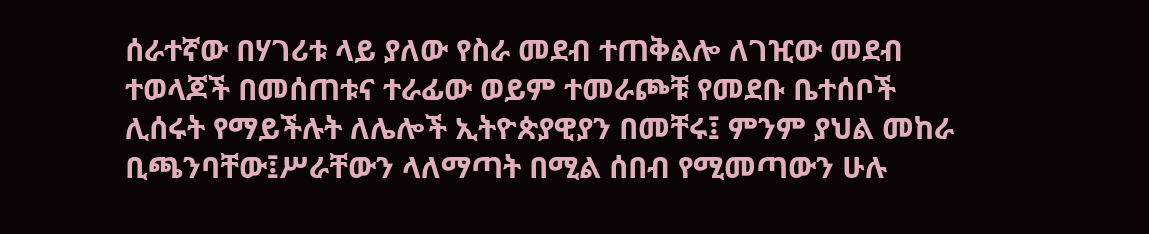ሰራተኛው በሃገሪቱ ላይ ያለው የስራ መደብ ተጠቅልሎ ለገዢው መደብ ተወላጆች በመሰጠቱና ተራፊው ወይም ተመራጮቹ የመደቡ ቤተሰቦች ሊሰሩት የማይችሉት ለሌሎች ኢትዮጵያዊያን በመቸሩ፤ ምንም ያህል መከራ ቢጫንባቸው፤ሥራቸውን ላለማጣት በሚል ሰበብ የሚመጣውን ሁሉ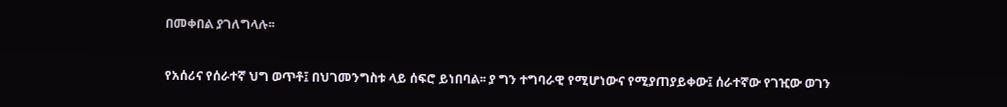በመቀበል ያገለግላሉ፡፡

የአሰሪና የሰራተኛ ህግ ወጥቶ፤ በህገመንግስቱ ላይ ሰፍሮ ይነበባል፡፡ ያ ግን ተግባራዊ የሚሆነውና የሚያጠያይቀው፤ ሰራተኛው የገዢው ወገን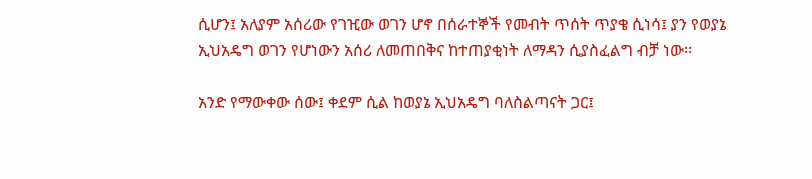ሲሆን፤ አለያም አሰሪው የገዢው ወገን ሆኖ በሰራተኞች የመብት ጥሰት ጥያቄ ሲነሳ፤ ያን የወያኔ ኢህአዴግ ወገን የሆነውን አሰሪ ለመጠበቅና ከተጠያቂነት ለማዳን ሲያስፈልግ ብቻ ነው፡፡

አንድ የማውቀው ሰው፤ ቀደም ሲል ከወያኔ ኢህአዴግ ባለስልጣናት ጋር፤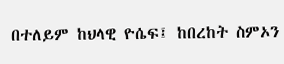በተለይም ከህላዊ ዮሴፍ፤ ከበረከት ስምኦን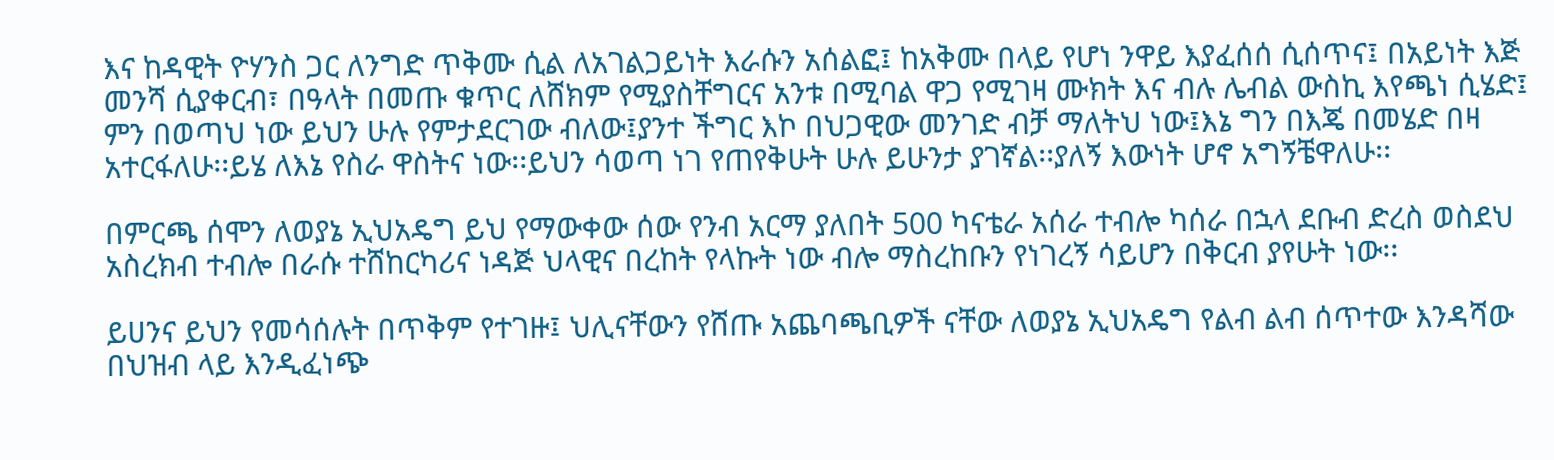እና ከዳዊት ዮሃንስ ጋር ለንግድ ጥቅሙ ሲል ለአገልጋይነት እራሱን አሰልፎ፤ ከአቅሙ በላይ የሆነ ንዋይ እያፈሰሰ ሲሰጥና፤ በአይነት እጅ መንሻ ሲያቀርብ፣ በዓላት በመጡ ቁጥር ለሸክም የሚያስቸግርና አንቱ በሚባል ዋጋ የሚገዛ ሙክት እና ብሉ ሌብል ውስኪ እየጫነ ሲሄድ፤ ምን በወጣህ ነው ይህን ሁሉ የምታደርገው ብለው፤ያንተ ችግር እኮ በህጋዊው መንገድ ብቻ ማለትህ ነው፤እኔ ግን በእጄ በመሄድ በዛ አተርፋለሁ፡፡ይሄ ለእኔ የስራ ዋስትና ነው፡፡ይህን ሳወጣ ነገ የጠየቅሁት ሁሉ ይሁንታ ያገኛል፡፡ያለኝ እውነት ሆኖ አግኝቼዋለሁ፡፡

በምርጫ ሰሞን ለወያኔ ኢህአዴግ ይህ የማውቀው ሰው የንብ አርማ ያለበት 500 ካናቴራ አሰራ ተብሎ ካሰራ በኋላ ደቡብ ድረስ ወስደህ አስረክብ ተብሎ በራሱ ተሸከርካሪና ነዳጅ ህላዊና በረከት የላኩት ነው ብሎ ማስረከቡን የነገረኝ ሳይሆን በቅርብ ያየሁት ነው፡፡

ይሀንና ይህን የመሳሰሉት በጥቅም የተገዙ፤ ህሊናቸውን የሸጡ አጨባጫቢዎች ናቸው ለወያኔ ኢህአዴግ የልብ ልብ ሰጥተው እንዳሻው በህዝብ ላይ እንዲፈነጭ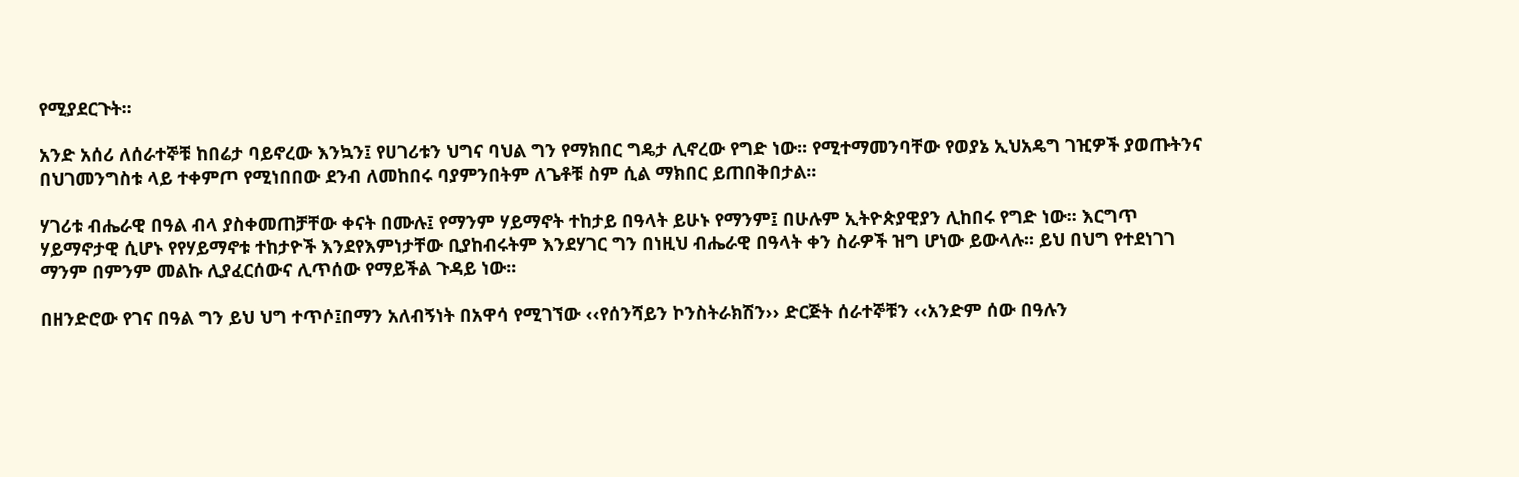የሚያደርጉት፡፡

አንድ አሰሪ ለሰራተኞቹ ከበሬታ ባይኖረው እንኳን፤ የሀገሪቱን ህግና ባህል ግን የማክበር ግዴታ ሊኖረው የግድ ነው፡፡ የሚተማመንባቸው የወያኔ ኢህአዴግ ገዢዎች ያወጡትንና በህገመንግስቱ ላይ ተቀምጦ የሚነበበው ደንብ ለመከበሩ ባያምንበትም ለጌቶቹ ስም ሲል ማክበር ይጠበቅበታል፡፡

ሃገሪቱ ብሔራዊ በዓል ብላ ያስቀመጠቻቸው ቀናት በሙሉ፤ የማንም ሃይማኖት ተከታይ በዓላት ይሁኑ የማንም፤ በሁሉም ኢትዮጵያዊያን ሊከበሩ የግድ ነው፡፡ እርግጥ ሃይማኖታዊ ሲሆኑ የየሃይማኖቱ ተከታዮች እንደየእምነታቸው ቢያከብሩትም እንደሃገር ግን በነዚህ ብሔራዊ በዓላት ቀን ስራዎች ዝግ ሆነው ይውላሉ፡፡ ይህ በህግ የተደነገገ ማንም በምንም መልኩ ሊያፈርሰውና ሊጥሰው የማይችል ጉዳይ ነው፡፡

በዘንድሮው የገና በዓል ግን ይህ ህግ ተጥሶ፤በማን አለብኝነት በአዋሳ የሚገኘው ‹‹የሰንሻይን ኮንስትራክሽን›› ድርጅት ሰራተኞቹን ‹‹አንድም ሰው በዓሉን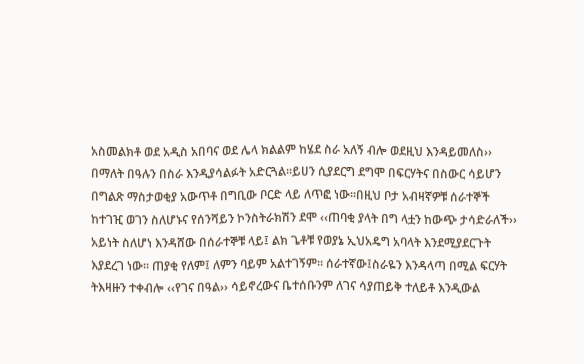አስመልክቶ ወደ አዲስ አበባና ወደ ሌላ ክልልም ከሄደ ስራ አለኝ ብሎ ወደዚህ እንዳይመለስ›› በማለት በዓሉን በስራ እንዲያሳልፉት አድርጓል፡፡ይሀን ሲያደርግ ደግሞ በፍርሃትና በስውር ሳይሆን በግልጽ ማስታወቂያ አውጥቶ በግቢው ቦርድ ላይ ለጥፎ ነው፡፡በዚህ ቦታ አብዛኛዎቹ ሰራተኞች ከተገዢ ወገን ስለሆኑና የሰንሻይን ኮንስትራክሽን ደሞ ‹‹ጠባቂ ያላት በግ ላቷን ከውጭ ታሳድራለች›› አይነት ስለሆነ እንዳሸው በሰራተኞቹ ላይ፤ ልክ ጌቶቹ የወያኔ ኢህአዴግ አባላት እንደሚያደርጉት እያደረገ ነው፡፡ ጠያቂ የለም፤ ለምን ባይም አልተገኝም፡፡ ሰራተኛው፤ስራዬን እንዳላጣ በሚል ፍርሃት ትእዛዙን ተቀብሎ ‹‹የገና በዓል›› ሳይኖረውና ቤተሰቡንም ለገና ሳያጠይቅ ተለይቶ እንዲውል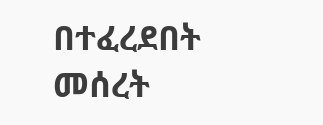በተፈረደበት መሰረት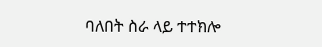ባለበት ስራ ላይ ተተክሎ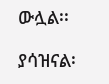ውሏል፡፡

ያሳዝናል፡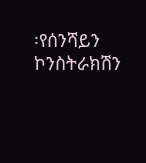፡የሰንሻይን ኮንስትራክሽን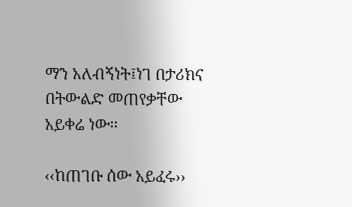ማን አለብኝነት፤ነገ በታሪክና በትውልድ መጠየቃቸው አይቀሬ ነው፡፡

‹‹ከጠገቡ ሰው አይፈሩ››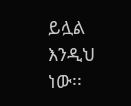ይሏል እንዲህ ነው፡፡